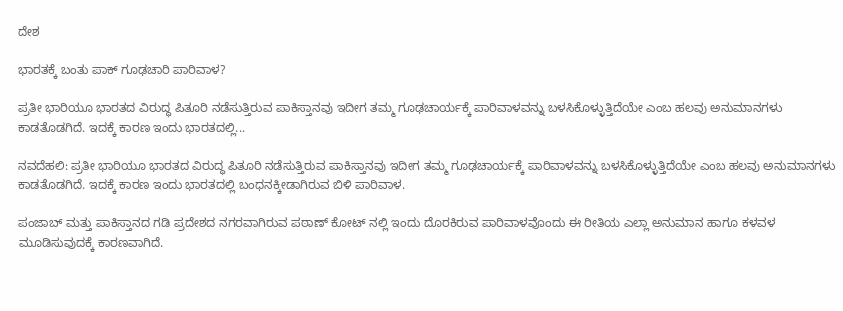ದೇಶ

ಭಾರತಕ್ಕೆ ಬಂತು ಪಾಕ್ ಗೂಢಚಾರಿ ಪಾರಿವಾಳ?

ಪ್ರತೀ ಭಾರಿಯೂ ಭಾರತದ ವಿರುದ್ಧ ಪಿತೂರಿ ನಡೆಸುತ್ತಿರುವ ಪಾಕಿಸ್ತಾನವು ಇದೀಗ ತಮ್ಮ ಗೂಢಚಾರ್ಯಕ್ಕೆ ಪಾರಿವಾಳವನ್ನು ಬಳಸಿಕೊಳ್ಳುತ್ತಿದೆಯೇ ಎಂಬ ಹಲವು ಅನುಮಾನಗಳು ಕಾಡತೊಡಗಿದೆ. ಇದಕ್ಕೆ ಕಾರಣ ಇಂದು ಭಾರತದಲ್ಲಿ...

ನವದೆಹಲಿ: ಪ್ರತೀ ಭಾರಿಯೂ ಭಾರತದ ವಿರುದ್ಧ ಪಿತೂರಿ ನಡೆಸುತ್ತಿರುವ ಪಾಕಿಸ್ತಾನವು ಇದೀಗ ತಮ್ಮ ಗೂಢಚಾರ್ಯಕ್ಕೆ ಪಾರಿವಾಳವನ್ನು ಬಳಸಿಕೊಳ್ಳುತ್ತಿದೆಯೇ ಎಂಬ ಹಲವು ಅನುಮಾನಗಳು ಕಾಡತೊಡಗಿದೆ. ಇದಕ್ಕೆ ಕಾರಣ ಇಂದು ಭಾರತದಲ್ಲಿ ಬಂಧನಕ್ಕೀಡಾಗಿರುವ ಬಿಳಿ ಪಾರಿವಾಳ.

ಪಂಜಾಬ್ ಮತ್ತು ಪಾಕಿಸ್ತಾನದ ಗಡಿ ಪ್ರದೇಶದ ನಗರವಾಗಿರುವ ಪಠಾಣ್ ಕೋಟ್ ನಲ್ಲಿ ಇಂದು ದೊರಕಿರುವ ಪಾರಿವಾಳವೊಂದು ಈ ರೀತಿಯ ಎಲ್ಲಾ ಅನುಮಾನ ಹಾಗೂ ಕಳವಳ ಮೂಡಿಸುವುದಕ್ಕೆ ಕಾರಣವಾಗಿದೆ.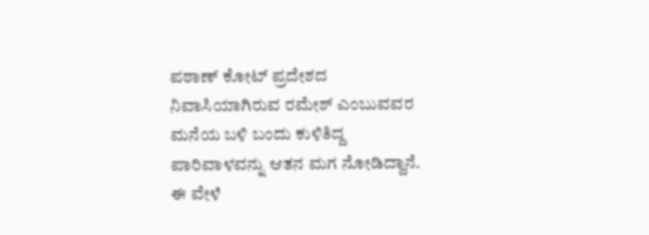ಪಠಾಣ್ ಕೋಟ್ ಪ್ರದೇಶದ ನಿವಾಸಿಯಾಗಿರುವ ರಮೇಶ್ ಎಂಬುವವರ ಮನೆಯ ಬಳಿ ಬಂದು ಕುಳಿತಿದ್ದ ಪಾರಿವಾಳವನ್ನು ಆತನ ಮಗ ನೋಡಿದ್ದಾನೆ. ಈ ವೇಳೆ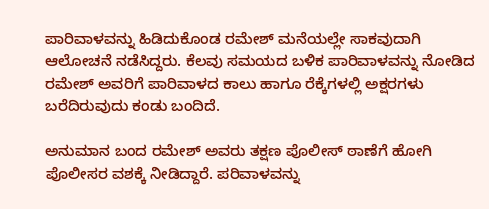ಪಾರಿವಾಳವನ್ನು ಹಿಡಿದುಕೊಂಡ ರಮೇಶ್ ಮನೆಯಲ್ಲೇ ಸಾಕವುದಾಗಿ ಆಲೋಚನೆ ನಡೆಸಿದ್ದರು. ಕೆಲವು ಸಮಯದ ಬಳಿಕ ಪಾರಿವಾಳವನ್ನು ನೋಡಿದ ರಮೇಶ್ ಅವರಿಗೆ ಪಾರಿವಾಳದ ಕಾಲು ಹಾಗೂ ರೆಕ್ಕೆಗಳಲ್ಲಿ ಅಕ್ಷರಗಳು ಬರೆದಿರುವುದು ಕಂಡು ಬಂದಿದೆ.

ಅನುಮಾನ ಬಂದ ರಮೇಶ್ ಅವರು ತಕ್ಷಣ ಪೊಲೀಸ್ ಠಾಣೆಗೆ ಹೋಗಿ ಪೊಲೀಸರ ವಶಕ್ಕೆ ನೀಡಿದ್ದಾರೆ. ಪರಿವಾಳವನ್ನು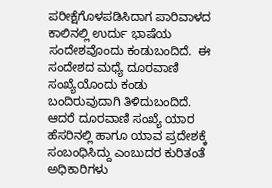ಪರೀಕ್ಷೆಗೊಳಪಡಿಸಿದಾಗ ಪಾರಿವಾಳದ ಕಾಲಿನಲ್ಲಿ ಉರ್ದು ಭಾಷೆಯ ಸಂದೇಶವೊಂದು ಕಂಡುಬಂದಿದೆ.  ಈ ಸಂದೇಶದ ಮಧ್ಯೆ ದೂರವಾಣಿ ಸಂಖ್ಯೆಯೊಂದು ಕಂಡು ಬಂದಿರುವುದಾಗಿ ತಿಳಿದುಬಂದಿದೆ. ಆದರೆ ದೂರವಾಣಿ ಸಂಖ್ಯೆ ಯಾರ ಹೆಸರಿನಲ್ಲಿ ಹಾಗೂ ಯಾವ ಪ್ರದೇಶಕ್ಕೆ ಸಂಬಂಧಿಸಿದ್ದು ಎಂಬುದರ ಕುರಿತಂತೆ ಅಧಿಕಾರಿಗಳು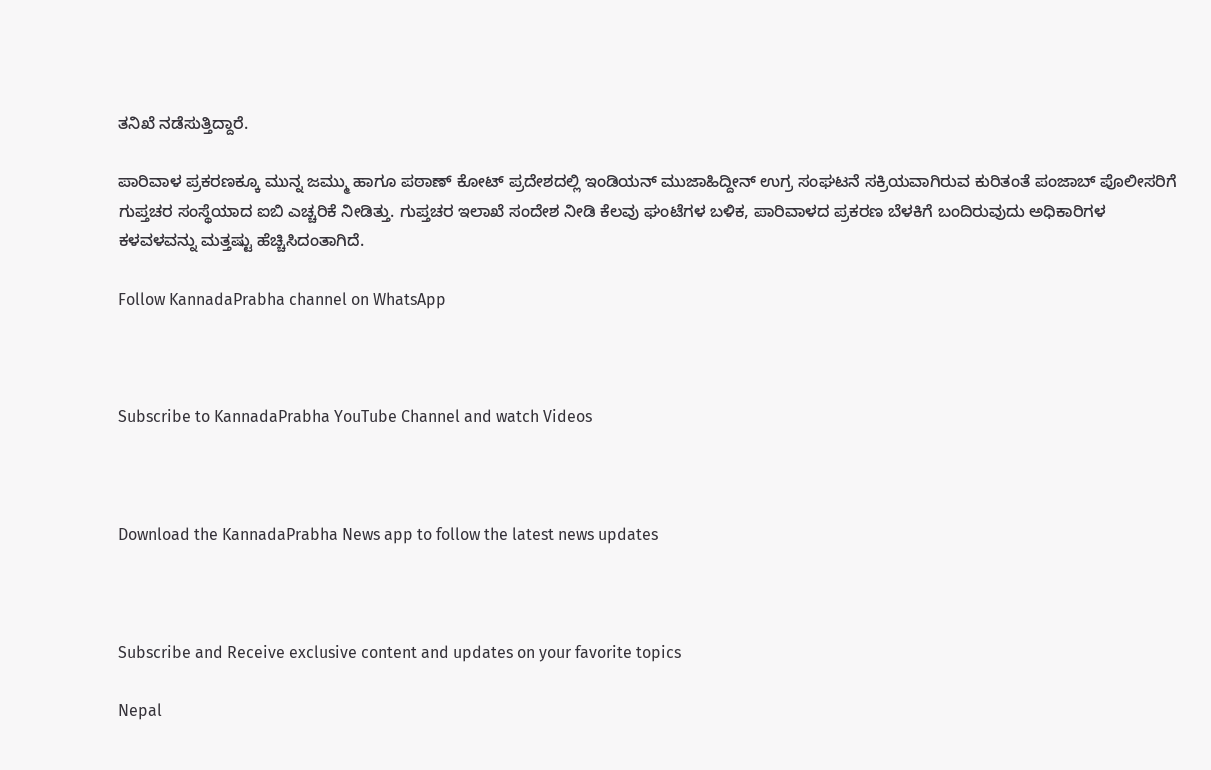ತನಿಖೆ ನಡೆಸುತ್ತಿದ್ದಾರೆ.

ಪಾರಿವಾಳ ಪ್ರಕರಣಕ್ಕೂ ಮುನ್ನ ಜಮ್ಮು ಹಾಗೂ ಪಠಾಣ್ ಕೋಟ್ ಪ್ರದೇಶದಲ್ಲಿ ಇಂಡಿಯನ್ ಮುಜಾಹಿದ್ದೀನ್ ಉಗ್ರ ಸಂಘಟನೆ ಸಕ್ರಿಯವಾಗಿರುವ ಕುರಿತಂತೆ ಪಂಜಾಬ್ ಪೊಲೀಸರಿಗೆ ಗುಪ್ತಚರ ಸಂಸ್ಥೆಯಾದ ಐಬಿ ಎಚ್ಚರಿಕೆ ನೀಡಿತ್ತು. ಗುಪ್ತಚರ ಇಲಾಖೆ ಸಂದೇಶ ನೀಡಿ ಕೆಲವು ಘಂಟೆಗಳ ಬಳಿಕ, ಪಾರಿವಾಳದ ಪ್ರಕರಣ ಬೆಳಕಿಗೆ ಬಂದಿರುವುದು ಅಧಿಕಾರಿಗಳ ಕಳವಳವನ್ನು ಮತ್ತಷ್ಟು ಹೆಚ್ಚಿಸಿದಂತಾಗಿದೆ.

Follow KannadaPrabha channel on WhatsApp



Subscribe to KannadaPrabha YouTube Channel and watch Videos



Download the KannadaPrabha News app to follow the latest news updates



Subscribe and Receive exclusive content and updates on your favorite topics

Nepal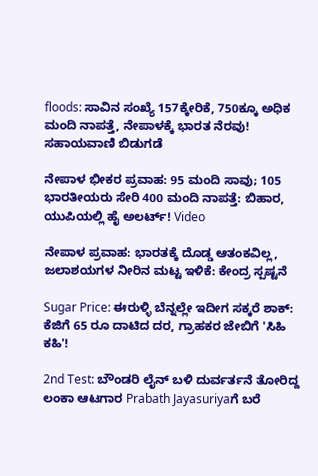floods: ಸಾವಿನ ಸಂಖ್ಯೆ 157ಕ್ಕೇರಿಕೆ, 750ಕ್ಕೂ ಅಧಿಕ ಮಂದಿ ನಾಪತ್ತೆ, ನೇಪಾಳಕ್ಕೆ ಭಾರತ ನೆರವು! ಸಹಾಯವಾಣಿ ಬಿಡುಗಡೆ

ನೇಪಾಳ ಭೀಕರ ಪ್ರವಾಹ: 95 ಮಂದಿ ಸಾವು; 105 ಭಾರತೀಯರು ಸೇರಿ 400 ಮಂದಿ ನಾಪತ್ತೆ: ಬಿಹಾರ, ಯುಪಿಯಲ್ಲಿ ಹೈ ಅಲರ್ಟ್! Video

ನೇಪಾಳ ಪ್ರವಾಹ: ಭಾರತಕ್ಕೆ ದೊಡ್ಡ ಆತಂಕವಿಲ್ಲ, ಜಲಾಶಯಗಳ ನೀರಿನ ಮಟ್ಟ ಇಳಿಕೆ: ಕೇಂದ್ರ ಸ್ಪಷ್ಟನೆ

Sugar Price: ಈರುಳ್ಳಿ ಬೆನ್ನಲ್ಲೇ ಇದೀಗ ಸಕ್ಕರೆ ಶಾಕ್: ಕೆಜಿಗೆ 65 ರೂ ದಾಟಿದ ದರ, ಗ್ರಾಹಕರ ಜೇಬಿಗೆ 'ಸಿಹಿ ಕಹಿ'!

2nd Test: ಬೌಂಡರಿ ಲೈನ್ ಬಳಿ ದುರ್ವರ್ತನೆ ತೋರಿದ್ದ ಲಂಕಾ ಆಟಗಾರ Prabath Jayasuriyaಗೆ ಬರೆ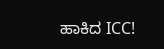ಹಾಕಿದ ICC!